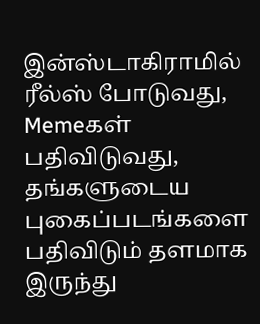இன்ஸ்டாகிராமில் ரீல்ஸ் போடுவது, Memeகள் பதிவிடுவது, தங்களுடைய புகைப்படங்களை பதிவிடும் தளமாக இருந்து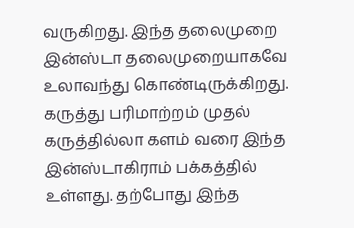வருகிறது. இந்த தலைமுறை இன்ஸ்டா தலைமுறையாகவே உலாவந்து கொண்டிருக்கிறது. கருத்து பரிமாற்றம் முதல் கருத்தில்லா களம் வரை இந்த இன்ஸ்டாகிராம் பக்கத்தில் உள்ளது. தற்போது இந்த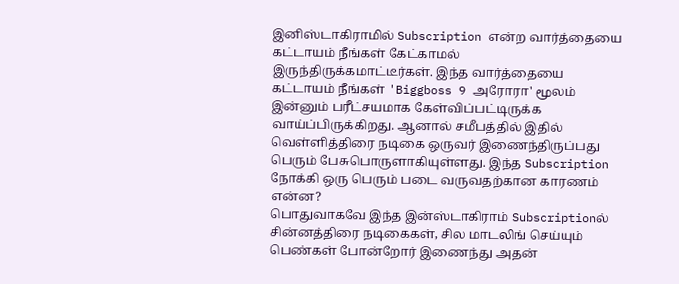இனிஸ்டாகிராமில் Subscription என்ற வார்த்தையை கட்டாயம் நீங்கள் கேட்காமல் இருந்திருக்கமாட்டீர்கள். இந்த வார்த்தையை கட்டாயம் நீங்கள் 'Biggboss 9 அரோரா' மூலம் இன்னும் பரீட்சயமாக கேள்விப்பட்டிருக்க வாய்ப்பிருக்கிறது. ஆனால் சமீபத்தில் இதில் வெள்ளித்திரை நடிகை ஒருவர் இணைந்திருப்பது பெரும் பேசுபொருளாகியுள்ளது. இந்த Subscription நோக்கி ஒரு பெரும் படை வருவதற்கான காரணம் என்ன?
பொதுவாகவே இந்த இன்ஸ்டாகிராம் Subscriptionல் சின்னத்திரை நடிகைகள், சில மாடலிங் செய்யும் பெண்கள் போன்றோர் இணைந்து அதன்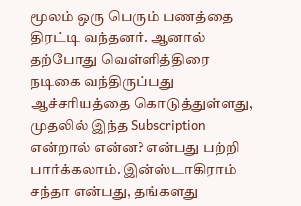மூலம் ஒரு பெரும் பணத்தை திரட்டி வந்தனர். ஆனால் தற்போது வெள்ளித்திரை நடிகை வந்திருப்பது ஆச்சரியத்தை கொடுத்துள்ளது, முதலில் இந்த Subscription என்றால் என்ன? என்பது பற்றி பார்க்கலாம். இன்ஸ்டாகிராம் சந்தா என்பது, தங்களது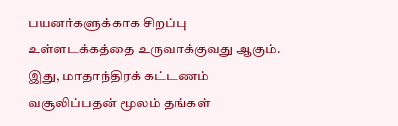பயனர்களுக்காக சிறப்பு உள்ளடக்கத்தை உருவாக்குவது ஆகும். இது, மாதாந்திரக் கட்டணம் வசூலிப்பதன் மூலம் தங்கள்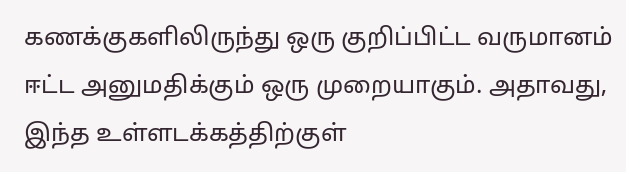கணக்குகளிலிருந்து ஒரு குறிப்பிட்ட வருமானம் ஈட்ட அனுமதிக்கும் ஒரு முறையாகும். அதாவது, இந்த உள்ளடக்கத்திற்குள்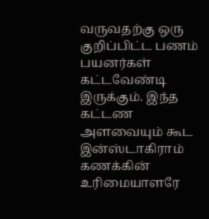வருவதற்கு ஒரு குறிப்பிட்ட பணம் பயனர்கள் கட்டவேண்டி இருக்கும். இந்த கட்டண அளவையும் கூட இன்ஸ்டாகிராம் கணக்கின் உரிமையாளரே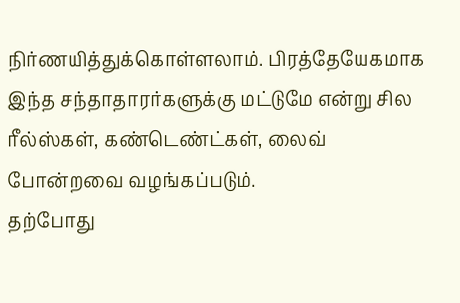நிர்ணயித்துக்கொள்ளலாம். பிரத்தேயேகமாக இந்த சந்தாதாரர்களுக்கு மட்டுமே என்று சில ரீல்ஸ்கள், கண்டெண்ட்கள், லைவ் போன்றவை வழங்கப்படும்.
தற்போது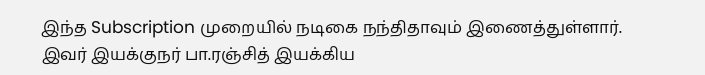இந்த Subscription முறையில் நடிகை நந்திதாவும் இணைத்துள்ளார். இவர் இயக்குநர் பா.ரஞ்சித் இயக்கிய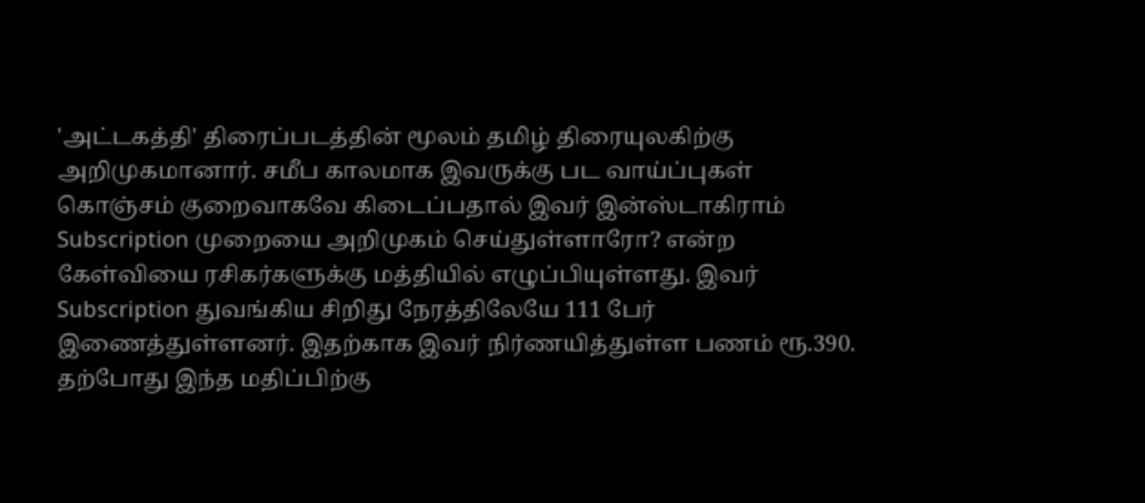'அட்டகத்தி' திரைப்படத்தின் மூலம் தமிழ் திரையுலகிற்கு அறிமுகமானார். சமீப காலமாக இவருக்கு பட வாய்ப்புகள் கொஞ்சம் குறைவாகவே கிடைப்பதால் இவர் இன்ஸ்டாகிராம் Subscription முறையை அறிமுகம் செய்துள்ளாரோ? என்ற கேள்வியை ரசிகர்களுக்கு மத்தியில் எழுப்பியுள்ளது. இவர் Subscription துவங்கிய சிறிது நேரத்திலேயே 111 பேர் இணைத்துள்ளனர். இதற்காக இவர் நிர்ணயித்துள்ள பணம் ரூ.390. தற்போது இந்த மதிப்பிற்கு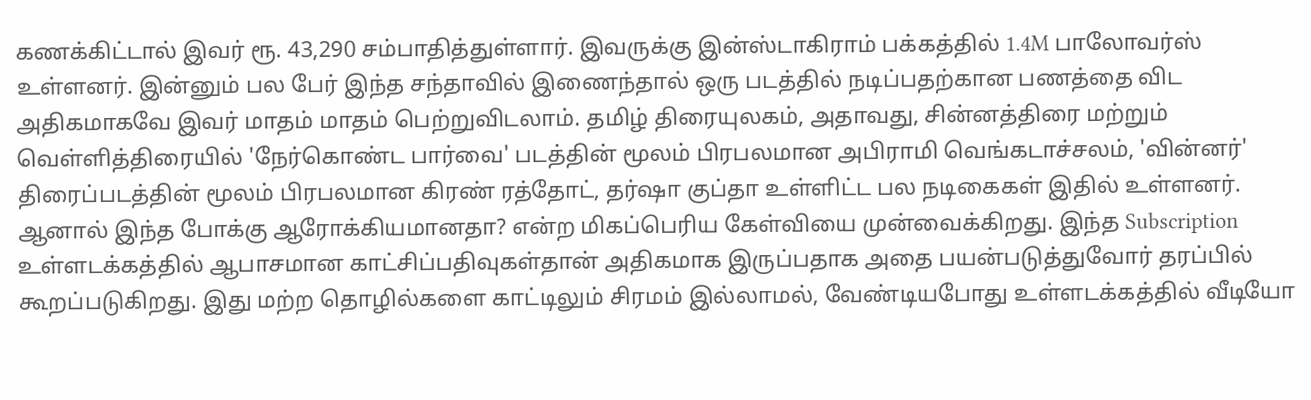கணக்கிட்டால் இவர் ரூ. 43,290 சம்பாதித்துள்ளார். இவருக்கு இன்ஸ்டாகிராம் பக்கத்தில் 1.4M பாலோவர்ஸ் உள்ளனர். இன்னும் பல பேர் இந்த சந்தாவில் இணைந்தால் ஒரு படத்தில் நடிப்பதற்கான பணத்தை விட அதிகமாகவே இவர் மாதம் மாதம் பெற்றுவிடலாம். தமிழ் திரையுலகம், அதாவது, சின்னத்திரை மற்றும் வெள்ளித்திரையில் 'நேர்கொண்ட பார்வை' படத்தின் மூலம் பிரபலமான அபிராமி வெங்கடாச்சலம், 'வின்னர்' திரைப்படத்தின் மூலம் பிரபலமான கிரண் ரத்தோட், தர்ஷா குப்தா உள்ளிட்ட பல நடிகைகள் இதில் உள்ளனர்.
ஆனால் இந்த போக்கு ஆரோக்கியமானதா? என்ற மிகப்பெரிய கேள்வியை முன்வைக்கிறது. இந்த Subscription உள்ளடக்கத்தில் ஆபாசமான காட்சிப்பதிவுகள்தான் அதிகமாக இருப்பதாக அதை பயன்படுத்துவோர் தரப்பில் கூறப்படுகிறது. இது மற்ற தொழில்களை காட்டிலும் சிரமம் இல்லாமல், வேண்டியபோது உள்ளடக்கத்தில் வீடியோ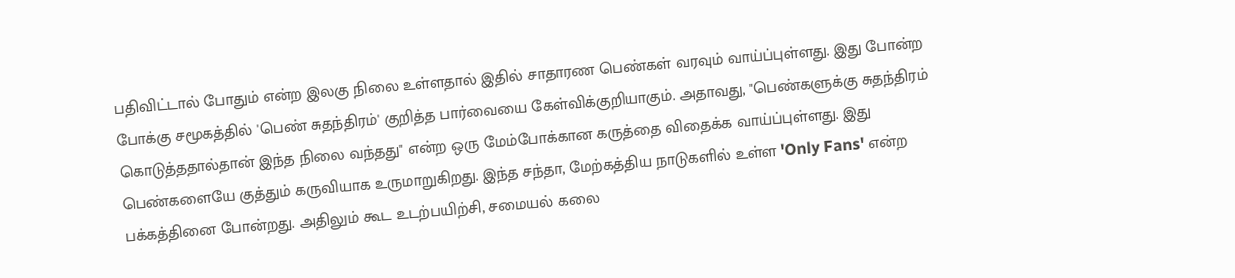பதிவிட்டால் போதும் என்ற இலகு நிலை உள்ளதால் இதில் சாதாரண பெண்கள் வரவும் வாய்ப்புள்ளது. இது போன்ற போக்கு சமூகத்தில் 'பெண் சுதந்திரம்' குறித்த பார்வையை கேள்விக்குறியாகும். அதாவது, "பெண்களுக்கு சுதந்திரம் கொடுத்ததால்தான் இந்த நிலை வந்தது" என்ற ஒரு மேம்போக்கான கருத்தை விதைக்க வாய்ப்புள்ளது. இது பெண்களையே குத்தும் கருவியாக உருமாறுகிறது. இந்த சந்தா, மேற்கத்திய நாடுகளில் உள்ள 'Only Fans' என்ற பக்கத்தினை போன்றது. அதிலும் கூட உடற்பயிற்சி, சமையல் கலை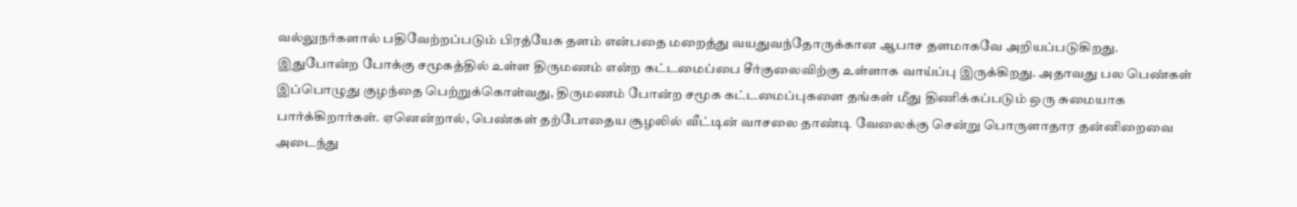வல்லுநர்களால் பதிவேற்றப்படும் பிரத்யேக தளம் என்பதை மறைத்து வயதுவந்தோருக்கான ஆபாச தளமாகவே அறியப்படுகிறது.
இதுபோன்ற போக்கு சமூகத்தில் உள்ள திருமணம் என்ற கட்டமைப்பை சீர்குலைவிற்கு உள்ளாக வாய்ப்பு இருக்கிறது. அதாவது பல பெண்கள் இப்பொழுது குழந்தை பெற்றுக்கொள்வது, திருமணம் போன்ற சமூக கட்டமைப்புகளை தங்கள் மீது திணிக்கப்படும் ஒரு சுமையாக பார்க்கிறார்கள். ஏனென்றால், பெண்கள் தற்போதைய சூழலில் வீட்டின் வாசலை தாண்டி வேலைக்கு சென்று பொருளாதார தன்னிறைவை அடைந்து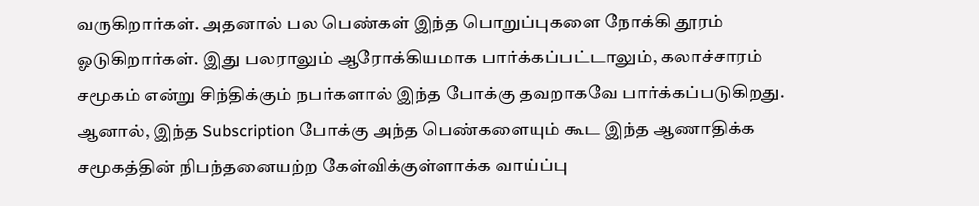வருகிறார்கள். அதனால் பல பெண்கள் இந்த பொறுப்புகளை நோக்கி தூரம் ஓடுகிறார்கள். இது பலராலும் ஆரோக்கியமாக பார்க்கப்பட்டாலும், கலாச்சாரம் சமூகம் என்று சிந்திக்கும் நபர்களால் இந்த போக்கு தவறாகவே பார்க்கப்படுகிறது. ஆனால், இந்த Subscription போக்கு அந்த பெண்களையும் கூட இந்த ஆணாதிக்க சமூகத்தின் நிபந்தனையற்ற கேள்விக்குள்ளாக்க வாய்ப்பு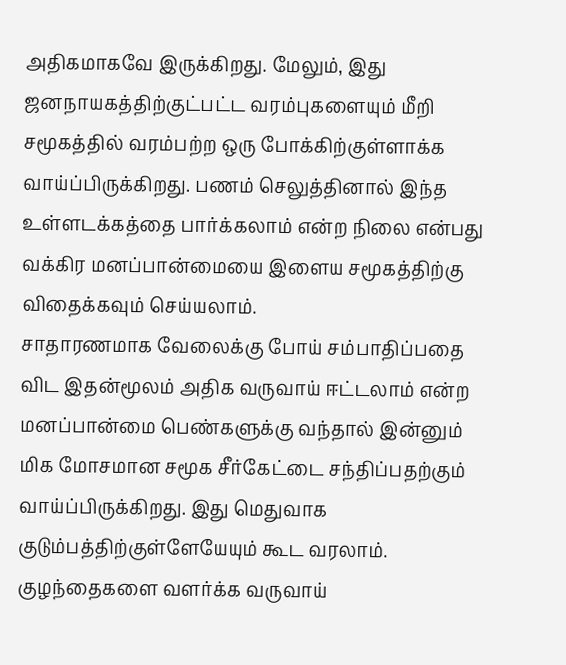அதிகமாகவே இருக்கிறது. மேலும், இது ஜனநாயகத்திற்குட்பட்ட வரம்புகளையும் மீறி சமூகத்தில் வரம்பற்ற ஒரு போக்கிற்குள்ளாக்க வாய்ப்பிருக்கிறது. பணம் செலுத்தினால் இந்த உள்ளடக்கத்தை பார்க்கலாம் என்ற நிலை என்பது வக்கிர மனப்பான்மையை இளைய சமூகத்திற்கு விதைக்கவும் செய்யலாம்.
சாதாரணமாக வேலைக்கு போய் சம்பாதிப்பதை விட இதன்மூலம் அதிக வருவாய் ஈட்டலாம் என்ற மனப்பான்மை பெண்களுக்கு வந்தால் இன்னும் மிக மோசமான சமூக சீர்கேட்டை சந்திப்பதற்கும் வாய்ப்பிருக்கிறது. இது மெதுவாக குடும்பத்திற்குள்ளேயேயும் கூட வரலாம். குழந்தைகளை வளர்க்க வருவாய்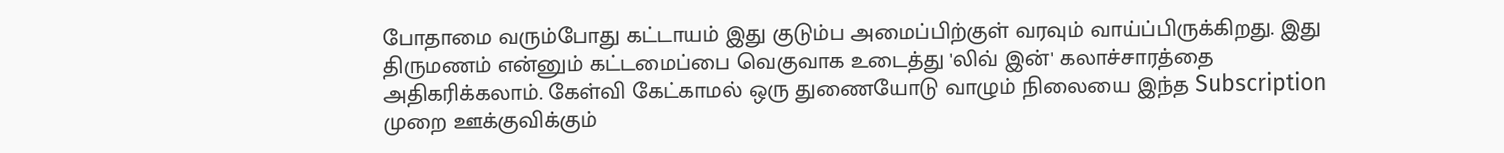போதாமை வரும்போது கட்டாயம் இது குடும்ப அமைப்பிற்குள் வரவும் வாய்ப்பிருக்கிறது. இது திருமணம் என்னும் கட்டமைப்பை வெகுவாக உடைத்து 'லிவ் இன்' கலாச்சாரத்தை அதிகரிக்கலாம். கேள்வி கேட்காமல் ஒரு துணையோடு வாழும் நிலையை இந்த Subscription முறை ஊக்குவிக்கும்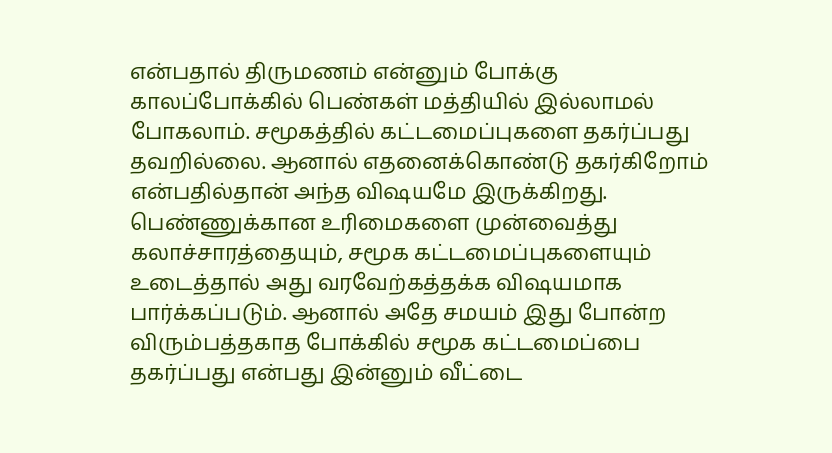என்பதால் திருமணம் என்னும் போக்கு காலப்போக்கில் பெண்கள் மத்தியில் இல்லாமல் போகலாம். சமூகத்தில் கட்டமைப்புகளை தகர்ப்பது தவறில்லை. ஆனால் எதனைக்கொண்டு தகர்கிறோம் என்பதில்தான் அந்த விஷயமே இருக்கிறது. பெண்ணுக்கான உரிமைகளை முன்வைத்து கலாச்சாரத்தையும், சமூக கட்டமைப்புகளையும் உடைத்தால் அது வரவேற்கத்தக்க விஷயமாக பார்க்கப்படும். ஆனால் அதே சமயம் இது போன்ற விரும்பத்தகாத போக்கில் சமூக கட்டமைப்பை தகர்ப்பது என்பது இன்னும் வீட்டை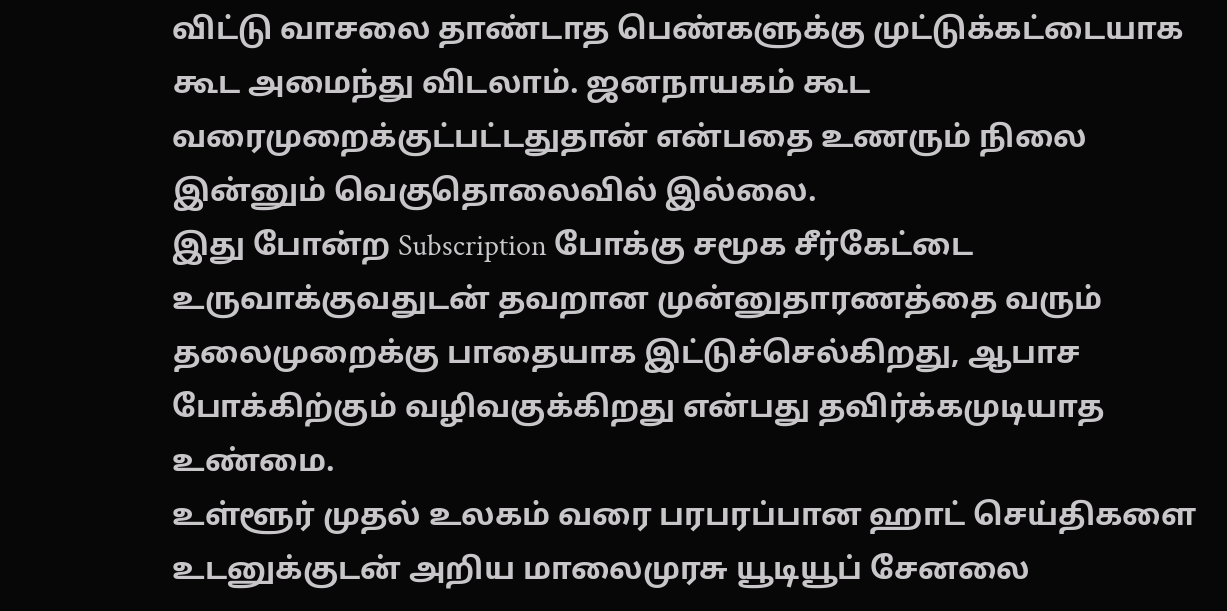விட்டு வாசலை தாண்டாத பெண்களுக்கு முட்டுக்கட்டையாக கூட அமைந்து விடலாம். ஜனநாயகம் கூட வரைமுறைக்குட்பட்டதுதான் என்பதை உணரும் நிலை இன்னும் வெகுதொலைவில் இல்லை.
இது போன்ற Subscription போக்கு சமூக சீர்கேட்டை உருவாக்குவதுடன் தவறான முன்னுதாரணத்தை வரும் தலைமுறைக்கு பாதையாக இட்டுச்செல்கிறது, ஆபாச போக்கிற்கும் வழிவகுக்கிறது என்பது தவிர்க்கமுடியாத உண்மை.
உள்ளூர் முதல் உலகம் வரை பரபரப்பான ஹாட் செய்திகளை உடனுக்குடன் அறிய மாலைமுரசு யூடியூப் சேனலை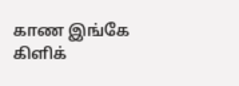காண இங்கே கிளிக்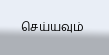செய்யவும்